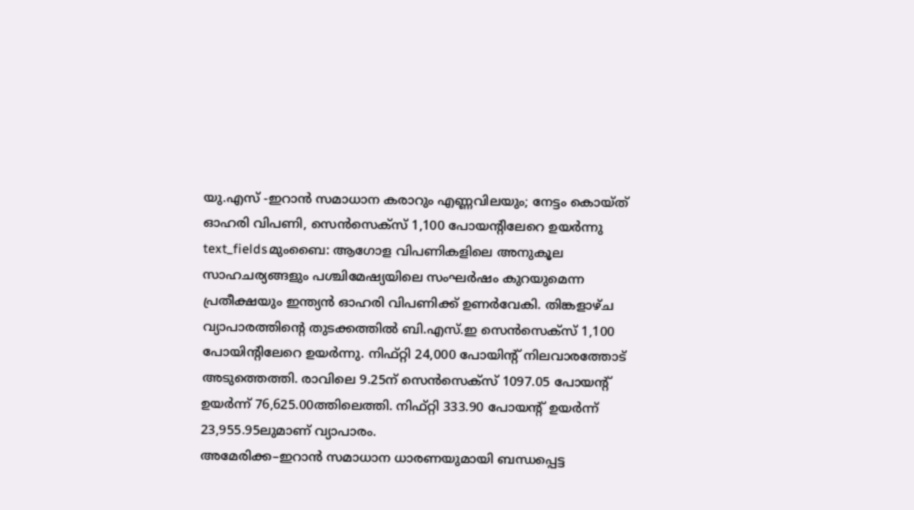യു.എസ് -ഇറാൻ സമാധാന കരാറും എണ്ണവിലയും; നേട്ടം കൊയ്ത് ഓഹരി വിപണി, സെൻസെക്സ് 1,100 പോയന്റിലേറെ ഉയർന്നു
text_fieldsമുംബൈ: ആഗോള വിപണികളിലെ അനുകൂല സാഹചര്യങ്ങളും പശ്ചിമേഷ്യയിലെ സംഘർഷം കുറയുമെന്ന പ്രതീക്ഷയും ഇന്ത്യൻ ഓഹരി വിപണിക്ക് ഉണർവേകി. തിങ്കളാഴ്ച വ്യാപാരത്തിന്റെ തുടക്കത്തിൽ ബി.എസ്.ഇ സെൻസെക്സ് 1,100 പോയിന്റിലേറെ ഉയർന്നു. നിഫ്റ്റി 24,000 പോയിന്റ് നിലവാരത്തോട് അടുത്തെത്തി. രാവിലെ 9.25ന് സെൻസെക്സ് 1097.05 പോയന്റ് ഉയർന്ന് 76,625.00ത്തിലെത്തി. നിഫ്റ്റി 333.90 പോയന്റ് ഉയർന്ന് 23,955.95ലുമാണ് വ്യാപാരം.
അമേരിക്ക–ഇറാൻ സമാധാന ധാരണയുമായി ബന്ധപ്പെട്ട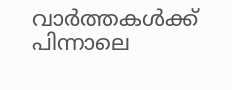വാർത്തകൾക്ക് പിന്നാലെ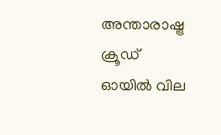അന്താരാഷ്ട്ര ക്രൂഡ് ഓയിൽ വില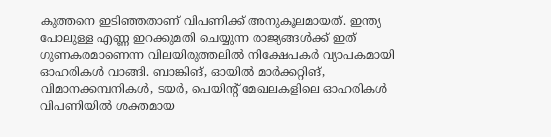കുത്തനെ ഇടിഞ്ഞതാണ് വിപണിക്ക് അനുകൂലമായത്. ഇന്ത്യ പോലുള്ള എണ്ണ ഇറക്കുമതി ചെയ്യുന്ന രാജ്യങ്ങൾക്ക് ഇത് ഗുണകരമാണെന്ന വിലയിരുത്തലിൽ നിക്ഷേപകർ വ്യാപകമായി ഓഹരികൾ വാങ്ങി. ബാങ്കിങ്, ഓയിൽ മാർക്കറ്റിങ്, വിമാനക്കമ്പനികൾ, ടയർ, പെയിന്റ് മേഖലകളിലെ ഓഹരികൾ വിപണിയിൽ ശക്തമായ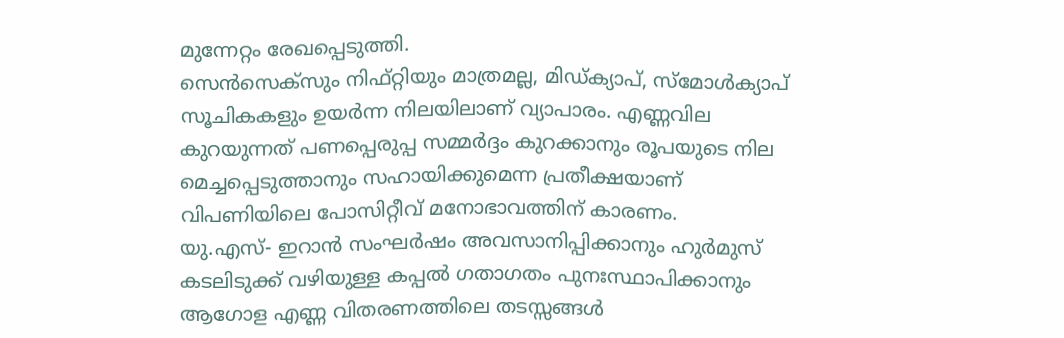മുന്നേറ്റം രേഖപ്പെടുത്തി.
സെൻസെക്സും നിഫ്റ്റിയും മാത്രമല്ല, മിഡ്ക്യാപ്, സ്മോൾക്യാപ് സൂചികകളും ഉയർന്ന നിലയിലാണ് വ്യാപാരം. എണ്ണവില കുറയുന്നത് പണപ്പെരുപ്പ സമ്മർദ്ദം കുറക്കാനും രൂപയുടെ നില മെച്ചപ്പെടുത്താനും സഹായിക്കുമെന്ന പ്രതീക്ഷയാണ് വിപണിയിലെ പോസിറ്റീവ് മനോഭാവത്തിന് കാരണം.
യു.എസ്- ഇറാൻ സംഘർഷം അവസാനിപ്പിക്കാനും ഹുർമുസ് കടലിടുക്ക് വഴിയുള്ള കപ്പൽ ഗതാഗതം പുനഃസ്ഥാപിക്കാനും ആഗോള എണ്ണ വിതരണത്തിലെ തടസ്സങ്ങൾ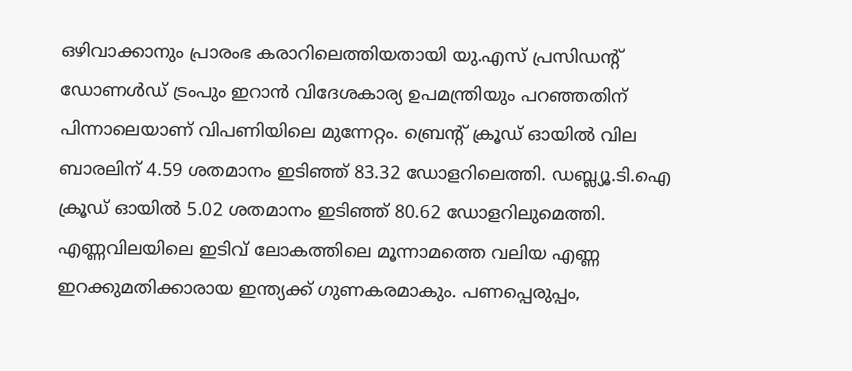ഒഴിവാക്കാനും പ്രാരംഭ കരാറിലെത്തിയതായി യു.എസ് പ്രസിഡന്റ് ഡോണൾഡ് ട്രംപും ഇറാൻ വിദേശകാര്യ ഉപമന്ത്രിയും പറഞ്ഞതിന് പിന്നാലെയാണ് വിപണിയിലെ മുന്നേറ്റം. ബ്രെന്റ് ക്രൂഡ് ഓയിൽ വില ബാരലിന് 4.59 ശതമാനം ഇടിഞ്ഞ് 83.32 ഡോളറിലെത്തി. ഡബ്ല്യൂ.ടി.ഐ ക്രൂഡ് ഓയിൽ 5.02 ശതമാനം ഇടിഞ്ഞ് 80.62 ഡോളറിലുമെത്തി.
എണ്ണവിലയിലെ ഇടിവ് ലോകത്തിലെ മൂന്നാമത്തെ വലിയ എണ്ണ ഇറക്കുമതിക്കാരായ ഇന്ത്യക്ക് ഗുണകരമാകും. പണപ്പെരുപ്പം,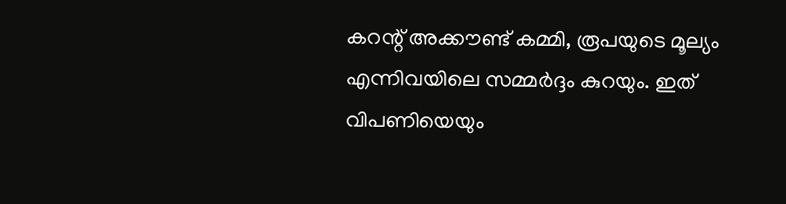കറന്റ് അക്കൗണ്ട് കമ്മി, രൂപയുടെ മൂല്യം എന്നിവയിലെ സമ്മർദ്ദം കുറയും. ഇത് വിപണിയെയും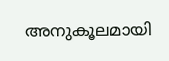അനുകൂലമായി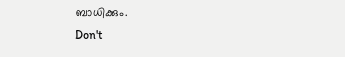ബാധിക്കും.
Don't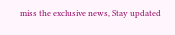miss the exclusive news, Stay updated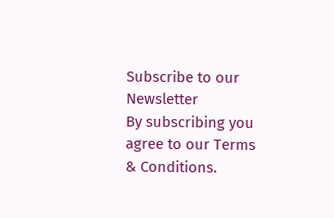Subscribe to our Newsletter
By subscribing you agree to our Terms & Conditions.